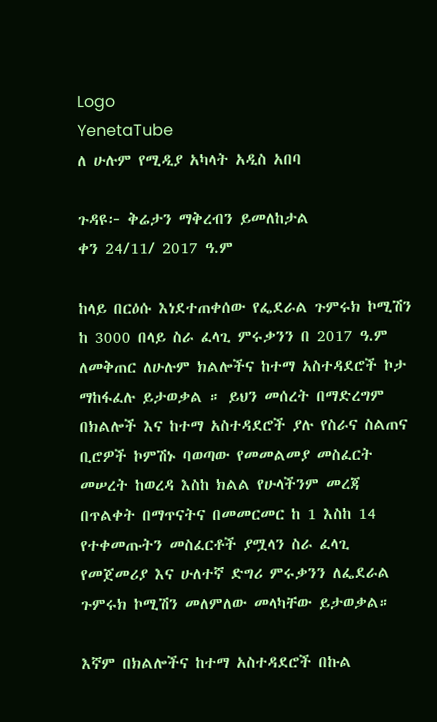Logo
YenetaTube
ለ ሁሉም የሚዲያ አካላት አዲስ አበባ

ጉዳዩ፦ ቅሬታን ማቅረብን ይመለከታል
ቀን 24/11/ 2017 ዓ.ም

ከላይ በርዕሱ እነደተጠቀሰው የፌደራል ጉምሩክ ኮሚሽን ከ 3000 በላይ ስራ ፈላጊ ምሩቃንን በ 2017 ዓ.ም ለመቅጠር ለሁሉም ክልሎችና ከተማ አስተዳደሮች ኮታ ማከፋፈሉ ይታወቃል ። ይህን መሰረት በማድረግም በክልሎች እና ከተማ አስተዳደሮች ያሉ የስራና ስልጠና ቢሮዎች ኮምሽኑ ባወጣው የመመልመያ መስፈርት መሠረት ከወረዳ እስከ ክልል የሁላችንም መረጃ በጥልቀት በማጥናትና በመመርመር ከ 1 እስከ 14 የተቀመጡትን መስፈርቶች ያሟላን ስራ ፈላጊ የመጀመሪያ እና ሁለተኛ ድግሪ ምሩቃንን ለፌደራል ጉምሩክ ኮሚሽን መለምለው መላካቸው ይታወቃል።

እኛም በክልሎችና ከተማ አስተዳደሮች በኩል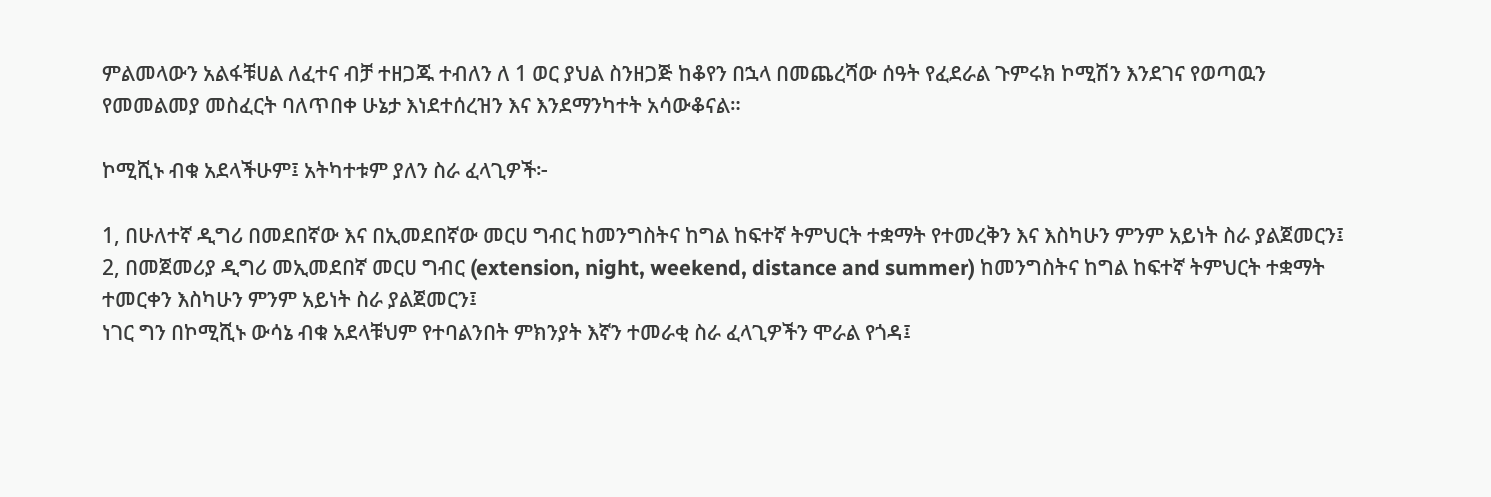ምልመላውን አልፋቹሀል ለፈተና ብቻ ተዘጋጁ ተብለን ለ 1 ወር ያህል ስንዘጋጅ ከቆየን በኋላ በመጨረሻው ሰዓት የፈደራል ጉምሩክ ኮሚሽን እንደገና የወጣዉን የመመልመያ መስፈርት ባለጥበቀ ሁኔታ እነደተሰረዝን እና እንደማንካተት አሳውቆናል።

ኮሚሺኑ ብቁ አደላችሁም፤ አትካተቱም ያለን ስራ ፈላጊዎች፦

1, በሁለተኛ ዲግሪ በመደበኛው እና በኢመደበኛው መርሀ ግብር ከመንግስትና ከግል ከፍተኛ ትምህርት ተቋማት የተመረቅን እና እስካሁን ምንም አይነት ስራ ያልጀመርን፤
2, በመጀመሪያ ዲግሪ መኢመደበኛ መርሀ ግብር (extension, night, weekend, distance and summer) ከመንግስትና ከግል ከፍተኛ ትምህርት ተቋማት ተመርቀን እስካሁን ምንም አይነት ስራ ያልጀመርን፤
ነገር ግን በኮሚሺኑ ውሳኔ ብቁ አደላቹህም የተባልንበት ምክንያት እኛን ተመራቂ ስራ ፈላጊዎችን ሞራል የጎዳ፤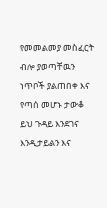የመመልመያ መስፈርት ብሎ ያወጣቸዉን ነጥቦች ያልጠበቀ እና የጣሰ መሆኑ ታውቆ ይህ ጉዳይ እንደገና እንዲታይልን እና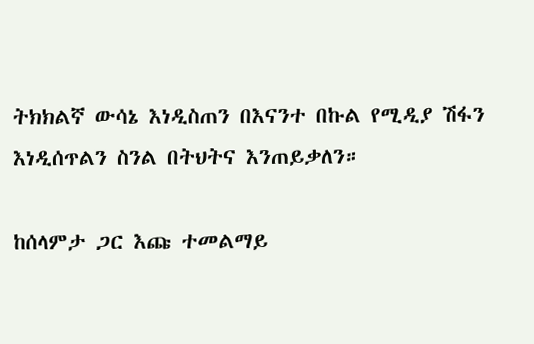ትክክልኛ ውሳኔ እነዲስጠን በእናንተ በኩል የሚዲያ ሽፋን እነዲሰጥልን ስንል በትህትና እንጠይቃለን።

ከሰላምታ ጋር እጩ ተመልማይ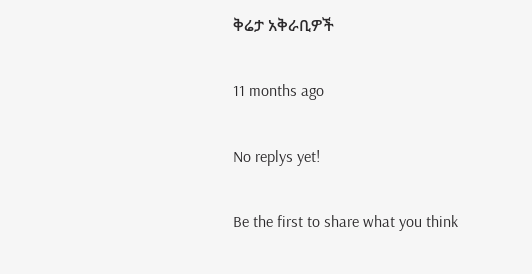ቅሬታ አቅራቢዎች

11 months ago

No replys yet!

Be the first to share what you think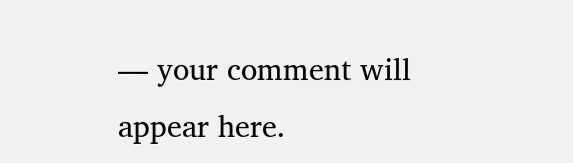— your comment will appear here.